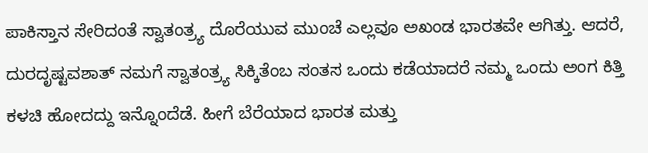ಪಾಕಿಸ್ತಾನ ಸೇರಿದಂತೆ ಸ್ವಾತಂತ್ರ್ಯ ದೊರೆಯುವ ಮುಂಚೆ ಎಲ್ಲವೂ ಅಖಂಡ ಭಾರತವೇ ಆಗಿತ್ತು. ಆದರೆ, ದುರದೃಷ್ಟವಶಾತ್ ನಮಗೆ ಸ್ವಾತಂತ್ರ್ಯ ಸಿಕ್ಕಿತೆಂಬ ಸಂತಸ ಒಂದು ಕಡೆಯಾದರೆ ನಮ್ಮ ಒಂದು ಅಂಗ ಕಿತ್ತಿ ಕಳಚಿ ಹೋದದ್ದು ಇನ್ನೊಂದೆಡೆ. ಹೀಗೆ ಬೆರೆಯಾದ ಭಾರತ ಮತ್ತು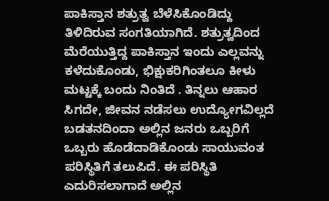ಪಾಕಿಸ್ತಾನ ಶತ್ರುತ್ವ ಬೆಳೆಸಿಕೊಂಡಿದ್ದು ತಿಳಿದಿರುವ ಸಂಗತಿಯಾಗಿದೆ. ಶತ್ರುತ್ವದಿಂದ ಮೆರೆಯುತ್ತಿದ್ದ ಪಾಕಿಸ್ತಾನ ಇಂದು ಎಲ್ಲವನ್ನು ಕಳೆದುಕೊಂಡು, ಭಿಕ್ಷುಕರಿಗಿಂತಲೂ ಕೀಳು ಮಟ್ಟಕ್ಕೆ ಬಂದು ನಿಂತಿದೆ . ತಿನ್ನಲು ಆಹಾರ ಸಿಗದೇ, ಜೀವನ ನಡೆಸಲು ಉದ್ಯೋಗವಿಲ್ಲದೆ ಬಡತನದಿಂದಾ ಅಲ್ಲಿನ ಜನರು ಒಬ್ಬರಿಗೆ ಒಬ್ಬರು ಹೊಡೆದಾಡಿಕೊಂಡು ಸಾಯುವಂತ ಪರಿಸ್ಥಿತಿಗೆ ತಲುಪಿದೆ. ಈ ಪರಿಸ್ಥಿತಿ ಎದುರಿಸಲಾಗಾದೆ ಅಲ್ಲಿನ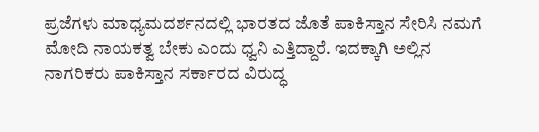ಪ್ರಜೆಗಳು ಮಾಧ್ಯಮದರ್ಶನದಲ್ಲಿ ಭಾರತದ ಜೊತೆ ಪಾಕಿಸ್ತಾನ ಸೇರಿಸಿ ನಮಗೆ ಮೋದಿ ನಾಯಕತ್ವ ಬೇಕು ಎಂದು ಧ್ವನಿ ಎತ್ತಿದ್ದಾರೆ. ಇದಕ್ಕಾಗಿ ಅಲ್ಲಿನ ನಾಗರಿಕರು ಪಾಕಿಸ್ತಾನ ಸರ್ಕಾರದ ವಿರುದ್ಧ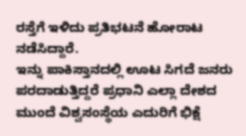ರಸ್ತೆಗೆ ಇಳಿದು ಪ್ರತಿಭಟನೆ ಹೋರಾಟ ನಡೆಸಿದ್ದಾರೆ.
ಇನ್ನು ಪಾಕಿಸ್ತಾನದಲ್ಲಿ ಊಟ ಸಿಗದೆ ಜನರು ಪರದಾಡುತ್ತಿದ್ದರೆ ಪ್ರಧಾನಿ ಎಲ್ಲಾ ದೇಶದ ಮುಂದೆ ವಿಶ್ವಸಂಸ್ಥೆಯ ಎದುರಿಗೆ ಭಿಕ್ಷೆ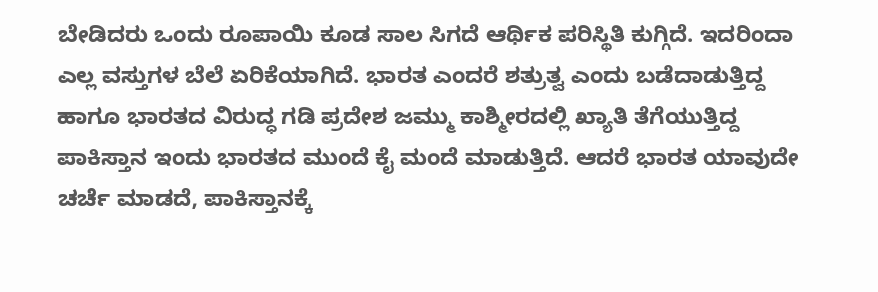ಬೇಡಿದರು ಒಂದು ರೂಪಾಯಿ ಕೂಡ ಸಾಲ ಸಿಗದೆ ಆರ್ಥಿಕ ಪರಿಸ್ಥಿತಿ ಕುಗ್ಗಿದೆ. ಇದರಿಂದಾ ಎಲ್ಲ ವಸ್ತುಗಳ ಬೆಲೆ ಏರಿಕೆಯಾಗಿದೆ. ಭಾರತ ಎಂದರೆ ಶತ್ರುತ್ವ ಎಂದು ಬಡೆದಾಡುತ್ತಿದ್ದ ಹಾಗೂ ಭಾರತದ ವಿರುದ್ಧ ಗಡಿ ಪ್ರದೇಶ ಜಮ್ಮು ಕಾಶ್ಮೀರದಲ್ಲಿ ಖ್ಯಾತಿ ತೆಗೆಯುತ್ತಿದ್ದ ಪಾಕಿಸ್ತಾನ ಇಂದು ಭಾರತದ ಮುಂದೆ ಕೈ ಮಂದೆ ಮಾಡುತ್ತಿದೆ. ಆದರೆ ಭಾರತ ಯಾವುದೇ ಚರ್ಚೆ ಮಾಡದೆ, ಪಾಕಿಸ್ತಾನಕ್ಕೆ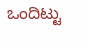ಒಂದಿಟ್ಟು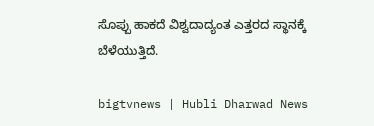ಸೊಪ್ಪು ಹಾಕದೆ ವಿಶ್ವದಾದ್ಯಂತ ಎತ್ತರದ ಸ್ಥಾನಕ್ಕೆ ಬೆಳೆಯುತ್ತಿದೆ.

bigtvnews | Hubli Dharwad News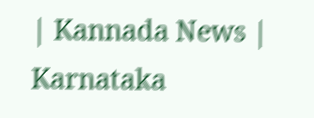| Kannada News | Karnataka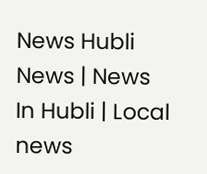News Hubli News | News In Hubli | Local news